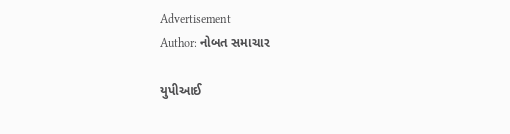Advertisement
Author: નોબત સમાચાર

યુપીઆઈ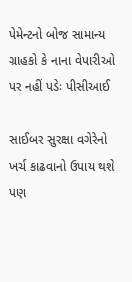પેમેન્ટનો બોજ સામાન્ય ગ્રાહકો કે નાના વેપારીઓ પર નહીં પડેઃ પીસીઆઈ

સાઈબર સુરક્ષા વગેરેનો ખર્ચ કાઢવાનો ઉપાય થશે પણ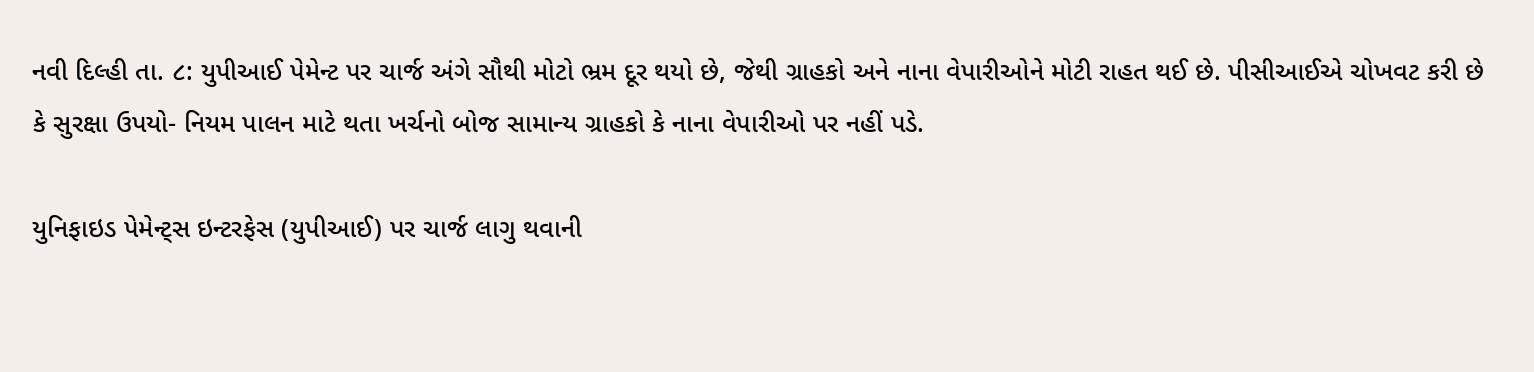નવી દિલ્હી તા. ૮: યુપીઆઈ પેમેન્ટ પર ચાર્જ અંગે સૌથી મોટો ભ્રમ દૂર થયો છે, જેથી ગ્રાહકો અને નાના વેપારીઓને મોટી રાહત થઈ છે. પીસીઆઈએ ચોખવટ કરી છે કે સુરક્ષા ઉપયો- નિયમ પાલન માટે થતા ખર્ચનો બોજ સામાન્ય ગ્રાહકો કે નાના વેપારીઓ પર નહીં પડે.

યુનિફાઇડ પેમેન્ટ્સ ઇન્ટરફેસ (યુપીઆઈ) પર ચાર્જ લાગુ થવાની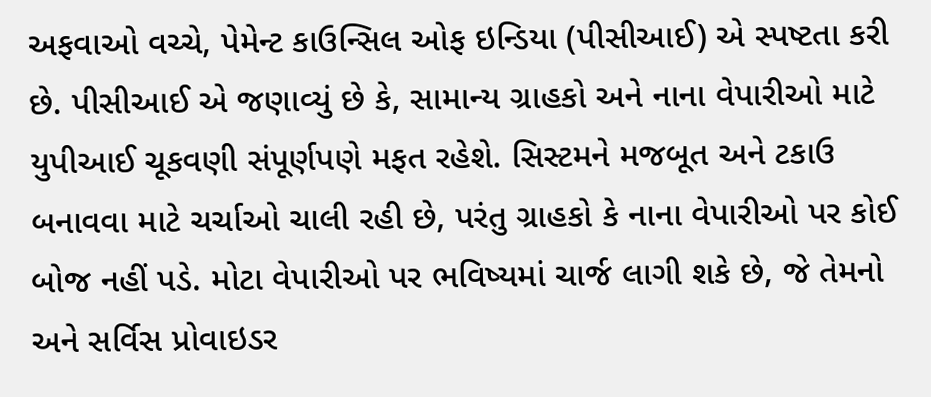અફવાઓ વચ્ચે, પેમેન્ટ કાઉન્સિલ ઓફ ઇન્ડિયા (પીસીઆઈ) એ સ્પષ્ટતા કરી છે. પીસીઆઈ એ જણાવ્યું છે કે, સામાન્ય ગ્રાહકો અને નાના વેપારીઓ માટે યુપીઆઈ ચૂકવણી સંપૂર્ણપણે મફત રહેશે. સિસ્ટમને મજબૂત અને ટકાઉ બનાવવા માટે ચર્ચાઓ ચાલી રહી છે, પરંતુ ગ્રાહકો કે નાના વેપારીઓ પર કોઈ બોજ નહીં પડે. મોટા વેપારીઓ પર ભવિષ્યમાં ચાર્જ લાગી શકે છે, જે તેમનો અને સર્વિસ પ્રોવાઇડર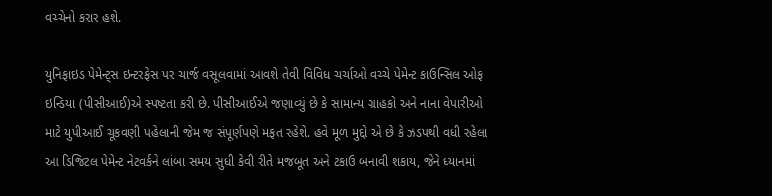વચ્ચેનો કરાર હશે.

યુનિફાઇડ પેમેન્ટ્સ ઇન્ટરફેસ પર ચાર્જ વસૂલવામાં આવશે તેવી વિવિધ ચર્ચાઓ વચ્ચે પેમેન્ટ કાઉન્સિલ ઓફ ઇન્ડિયા (પીસીઆઈ)એ સ્પષ્ટતા કરી છે. પીસીઆઈએ જણાવ્યું છે કે સામાન્ય ગ્રાહકો અને નાના વેપારીઓ માટે યુપીઆઈ ચૂકવણી પહેલાની જેમ જ સંપૂર્ણપણે મફત રહેશે. હવે મૂળ મુદ્દો એ છે કે ઝડપથી વધી રહેલા આ ડિજિટલ પેમેન્ટ નેટવર્કને લાંબા સમય સુધી કેવી રીતે મજબૂત અને ટકાઉ બનાવી શકાય, જેને ધ્યાનમાં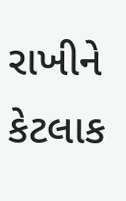રાખીને કેટલાક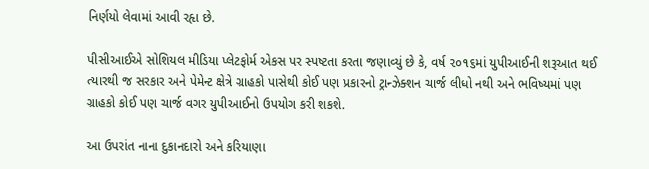નિર્ણયો લેવામાં આવી રહૃા છે.

પીસીઆઈએ સોશિયલ મીડિયા પ્લેટફોર્મ એકસ પર સ્પષ્ટતા કરતા જણાવ્યું છે કે, વર્ષ ૨૦૧૬માં યુપીઆઈની શરૂઆત થઈ ત્યારથી જ સરકાર અને પેમેન્ટ ક્ષેત્રે ગ્રાહકો પાસેથી કોઈ પણ પ્રકારનો ટ્રાન્ઝેક્શન ચાર્જ લીધો નથી અને ભવિષ્યમાં પણ ગ્રાહકો કોઈ પણ ચાર્જ વગર યુપીઆઈનો ઉપયોગ કરી શકશે.

આ ઉપરાંત નાના દુકાનદારો અને કરિયાણા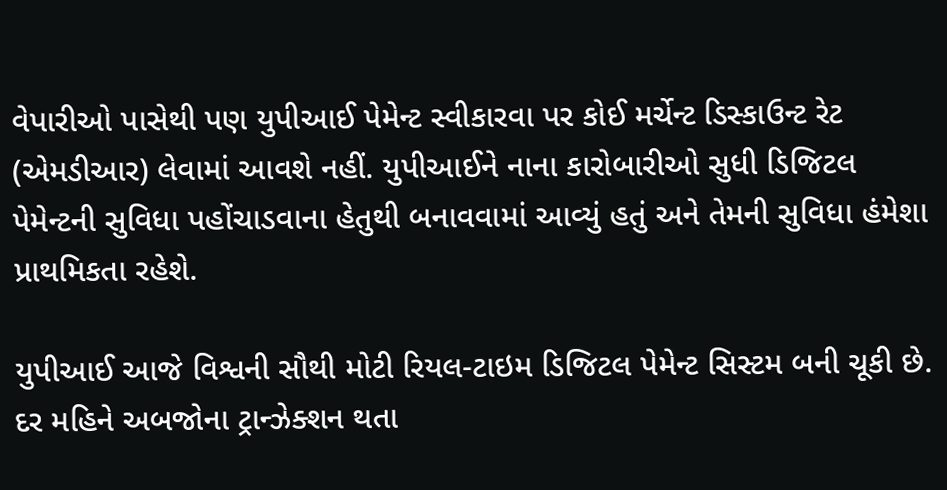વેપારીઓ પાસેથી પણ યુપીઆઈ પેમેન્ટ સ્વીકારવા પર કોઈ મર્ચેન્ટ ડિસ્કાઉન્ટ રેટ (એમડીઆર) લેવામાં આવશે નહીં. યુપીઆઈને નાના કારોબારીઓ સુધી ડિજિટલ પેમેન્ટની સુવિધા પહોંચાડવાના હેતુથી બનાવવામાં આવ્યું હતું અને તેમની સુવિધા હંમેશા પ્રાથમિકતા રહેશે.

યુપીઆઈ આજે વિશ્વની સૌથી મોટી રિયલ-ટાઇમ ડિજિટલ પેમેન્ટ સિસ્ટમ બની ચૂકી છે. દર મહિને અબજોના ટ્રાન્ઝેક્શન થતા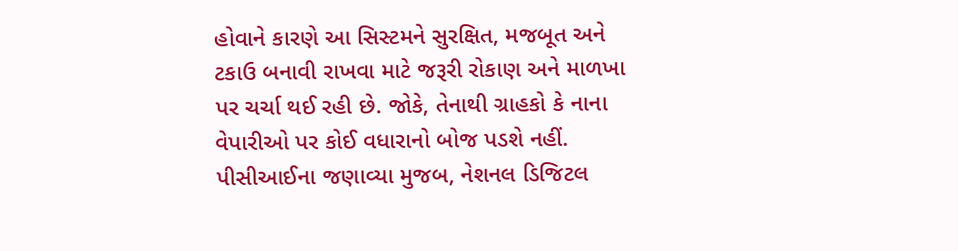હોવાને કારણે આ સિસ્ટમને સુરક્ષિત, મજબૂત અને ટકાઉ બનાવી રાખવા માટે જરૂરી રોકાણ અને માળખા પર ચર્ચા થઈ રહી છે. જોકે, તેનાથી ગ્રાહકો કે નાના વેપારીઓ પર કોઈ વધારાનો બોજ પડશે નહીં. પીસીઆઈના જણાવ્યા મુજબ, નેશનલ ડિજિટલ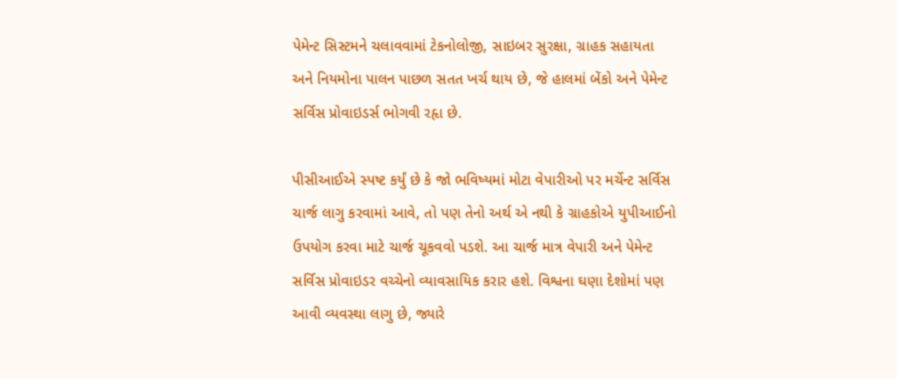પેમેન્ટ સિસ્ટમને ચલાવવામાં ટેકનોલોજી, સાઇબર સુરક્ષા, ગ્રાહક સહાયતા અને નિયમોના પાલન પાછળ સતત ખર્ચ થાય છે, જે હાલમાં બેંકો અને પેમેન્ટ સર્વિસ પ્રોવાઇડર્સ ભોગવી રહૃા છે.

પીસીઆઈએ સ્પષ્ટ કર્યું છે કે જો ભવિષ્યમાં મોટા વેપારીઓ પર મર્ચેન્ટ સર્વિસ ચાર્જ લાગુ કરવામાં આવે, તો પણ તેનો અર્થ એ નથી કે ગ્રાહકોએ યુપીઆઈનો ઉપયોગ કરવા માટે ચાર્જ ચૂકવવો પડશે. આ ચાર્જ માત્ર વેપારી અને પેમેન્ટ સર્વિસ પ્રોવાઇડર વચ્ચેનો વ્યાવસાયિક કરાર હશે. વિશ્વના ઘણા દેશોમાં પણ આવી વ્યવસ્થા લાગુ છે, જ્યારે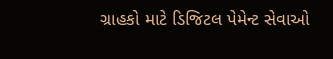ગ્રાહકો માટે ડિજિટલ પેમેન્ટ સેવાઓ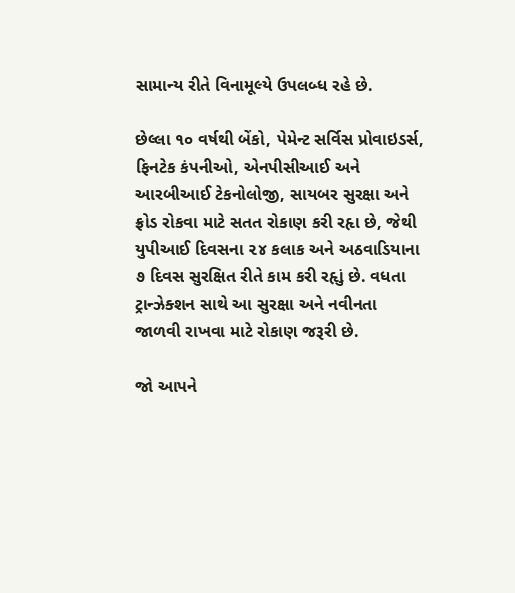સામાન્ય રીતે વિનામૂલ્યે ઉપલબ્ધ રહે છે.

છેલ્લા ૧૦ વર્ષથી બેંકો, પેમેન્ટ સર્વિસ પ્રોવાઇડર્સ, ફિનટેક કંપનીઓ, એનપીસીઆઈ અને આરબીઆઈ ટેકનોલોજી, સાયબર સુરક્ષા અને ફ્રોડ રોકવા માટે સતત રોકાણ કરી રહૃા છે, જેથી યુપીઆઈ દિવસના ૨૪ કલાક અને અઠવાડિયાના ૭ દિવસ સુરક્ષિત રીતે કામ કરી રહૃાું છે. વધતા ટ્રાન્ઝેક્શન સાથે આ સુરક્ષા અને નવીનતા જાળવી રાખવા માટે રોકાણ જરૂરી છે.

જો આપને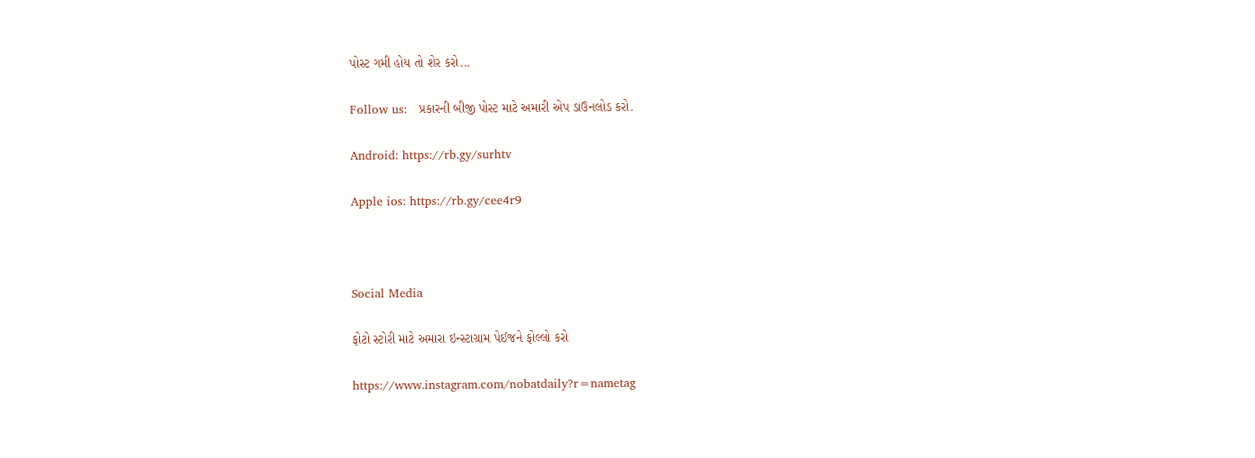પોસ્ટ ગમી હોય તો શેર કરો...

Follow us:   પ્રકારની બીજી પોસ્ટ માટે અમારી એપ ડાઉનલોડ કરો.

Android: https://rb.gy/surhtv

Apple ios: https://rb.gy/cee4r9



Social Media

ફોટો સ્ટોરી માટે અમારા ઇન્સ્ટાગ્રામ પેઈજને ફોલ્લો કરો

https://www.instagram.com/nobatdaily?r=nametag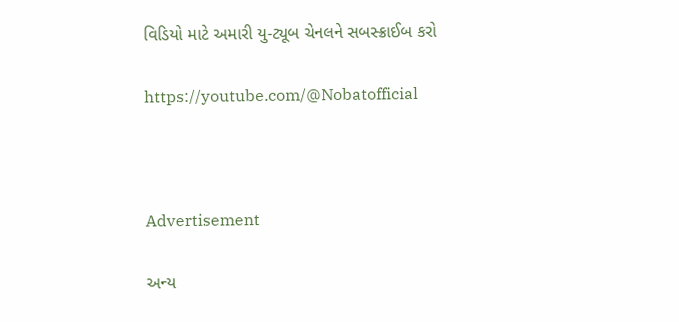વિડિયો માટે અમારી યુ-ટ્યૂબ ચેનલને સબસ્ક્રાઈબ કરો

https://youtube.com/@Nobatofficial



Advertisement

અન્ય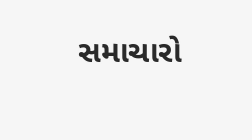સમાચારો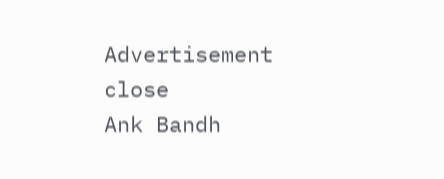Advertisement
close
Ank Bandh